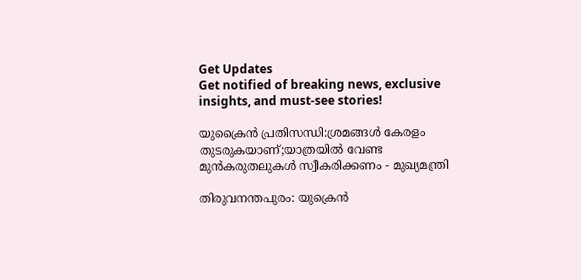Get Updates
Get notified of breaking news, exclusive insights, and must-see stories!

യുക്രൈൻ പ്രതിസന്ധി:ശ്രമങ്ങൾ കേരളം തുടരുകയാണ്;യാത്രയിൽ വേണ്ട മുൻകരുതലുകൾ സ്വീകരിക്കണം - മുഖ്യമന്ത്രി

തിരുവനന്തപുരം: യുക്രെൻ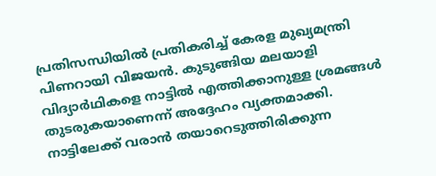പ്രതിസന്ധിയിൽ പ്രതികരിച്ച് കേരള മുഖ്യമന്ത്രി പിണറായി വിജയൻ. കുടുങ്ങിയ മലയാളി വിദ്യാർഥികളെ നാട്ടിൽ എത്തിക്കാനുള്ള ശ്രമങ്ങൾ തുടരുകയാണെന്ന് അദ്ദേഹം വ്യക്തമാക്കി. നാട്ടിലേക്ക് വരാൻ തയാറെടുത്തിരിക്കുന്ന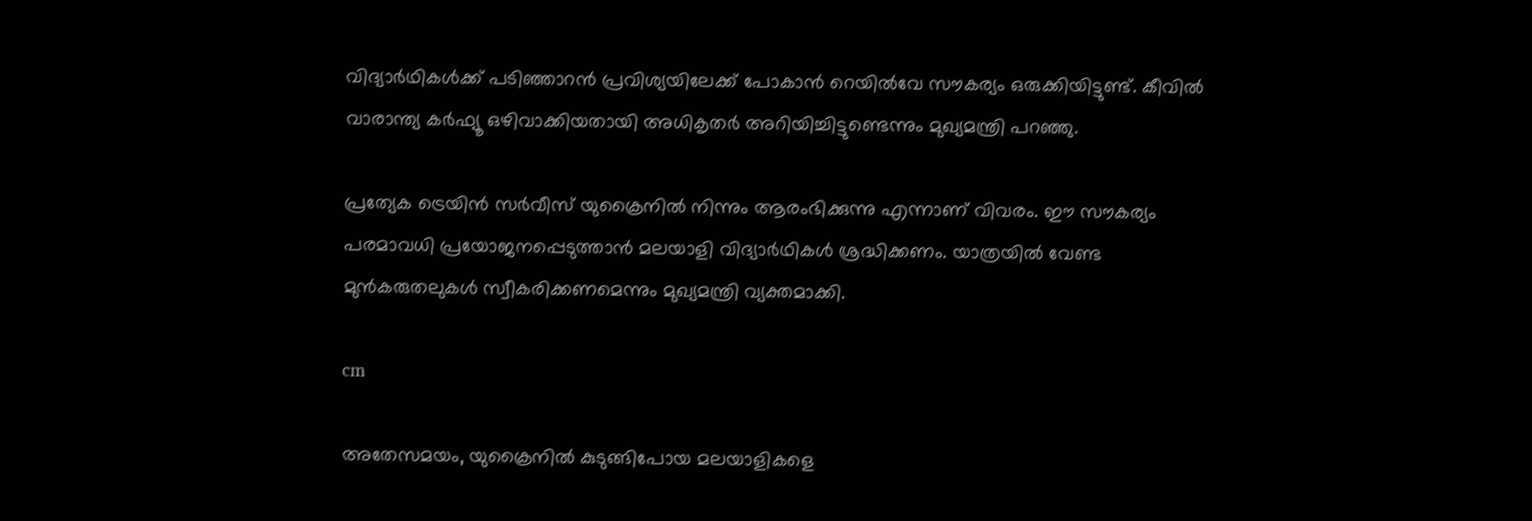വിദ്യാർഥികൾക്ക് പടിഞ്ഞാറൻ പ്രവിശ്യയിലേക്ക് പോകാൻ റെയിൽവേ സൗകര്യം ഒരുക്കിയിട്ടുണ്ട്. കീവിൽ വാരാന്ത്യ കർഫ്യൂ ഒഴിവാക്കിയതായി അധികൃതർ അറിയിച്ചിട്ടുണ്ടെന്നും മുഖ്യമന്ത്രി പറഞ്ഞു.

പ്രത്യേക ട്രെയിൻ സർവീസ് യുക്രൈനിൽ നിന്നും ആരംഭിക്കുന്നു എന്നാണ് വിവരം. ഈ സൗകര്യം പരമാവധി പ്രയോജനപ്പെടുത്താൻ മലയാളി വിദ്യാർഥികൾ ശ്രദ്ധിക്കണം. യാത്രയിൽ വേണ്ട മുൻകരുതലുകൾ സ്വീകരിക്കണമെന്നും മുഖ്യമന്ത്രി വ്യക്തമാക്കി.

cm

അതേസമയം, യുക്രൈനിൽ കുടുങ്ങിപോയ മലയാളികളെ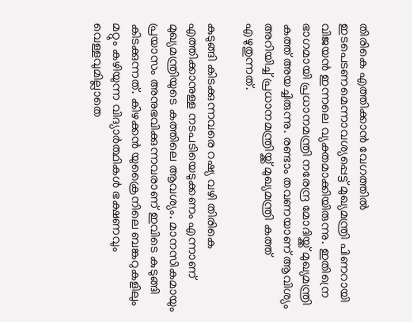തിരികെ എത്തിക്കാൻ വേഗത്തിൽ ഇടപെടണമെന്നാവശ്യപ്പെട്ട് മുഖ്യമന്ത്രി പിണറായി വിജയൻ ഇന്നലെ വ്യക്തമാക്കിയിരുന്നു. ഇതിന്രെ ഭാഗമായി പ്രധാനമന്ത്രി നരേന്ദ്ര മോദിയ്ക്ക് മുഖ്യമന്ത്രി കത്ത് അയച്ചിരുന്നു. രണ്ടാം തവണയാണ് ആവിശ്യം അറിയിച്ച് പ്രധാനമന്ത്രിയ്ക്ക് മുഖ്യമന്ത്രി കത്ത് എഴുതുന്നത്.

കുടുങ്ങി കിടക്കുന്നവരെ റഷ്യ വഴി തിരികെ എത്തിക്കാനുള്ള നടപടിയെടുക്കണം എന്നാണ് മുഖ്യമന്ത്രിയുടെ കത്തിലെ ആവശ്യം. മാനസികമായും പ്രയാസം അനുഭവിക്കുന്നവരാണ് ഇവിടെ കുടുങ്ങി കിടക്കുന്നത്. കിഴക്കൻ യുക്രൈനിലെ ബങ്കറുകളിലും മറ്റും കഴിയുന്ന വിദ്യാർത്ഥികൾ ഭക്ഷണവും വെള്ളവുമില്ലാതെ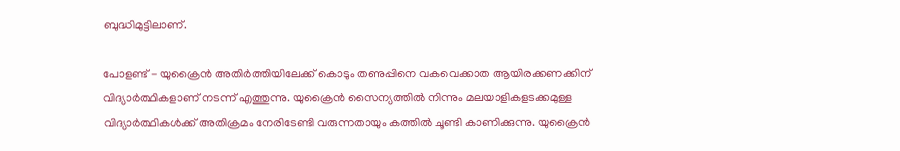ബുദ്ധിമുട്ടിലാണ്.

പോളണ്ട് - യുക്രൈൻ അതിർത്തിയിലേക്ക് കൊടും തണുപ്പിനെ വകവെക്കാത ആയിരക്കണക്കിന് വിദ്യാർത്ഥികളാണ് നടന്ന് എത്തുന്നു. യുക്രൈൻ സൈന്യത്തിൽ നിന്നും മലയാളികളടക്കമുള്ള വിദ്യാർത്ഥികൾക്ക് അതിക്രമം നേരിടേണ്ടി വരുന്നതായും കത്തിൽ ചൂണ്ടി കാണിക്കുന്നു. യുക്രൈൻ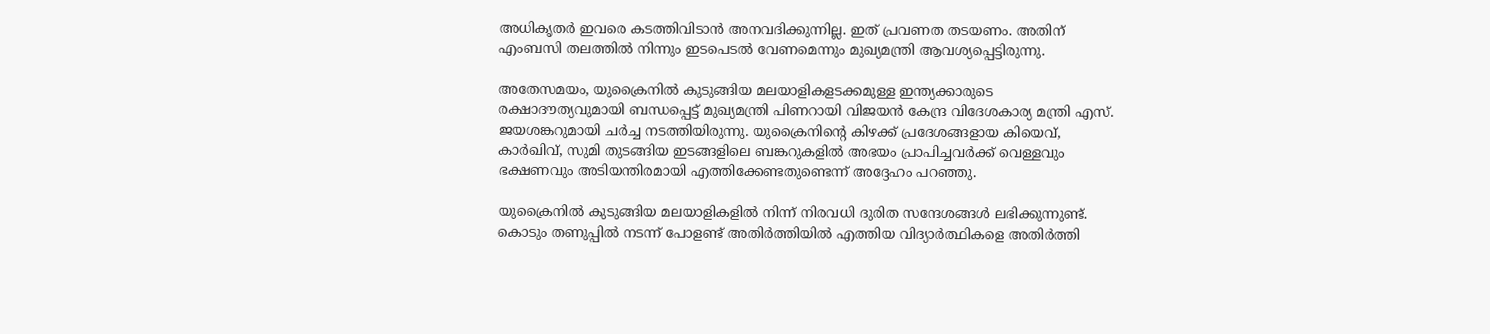അധികൃതർ ഇവരെ കടത്തിവിടാൻ അനവദിക്കുന്നില്ല. ഇത് പ്രവണത തടയണം. അതിന് എംബസി തലത്തിൽ നിന്നും ഇടപെടൽ വേണമെന്നും മുഖ്യമന്ത്രി ആവശ്യപ്പെട്ടിരുന്നു.

അതേസമയം, യുക്രൈനിൽ കുടുങ്ങിയ മലയാളികളടക്കമുള്ള ഇന്ത്യക്കാരുടെ രക്ഷാദൗത്യവുമായി ബന്ധപ്പെട്ട് മുഖ്യമന്ത്രി പിണറായി വിജയൻ കേന്ദ്ര വിദേശകാര്യ മന്ത്രി എസ്. ജയശങ്കറുമായി ചർച്ച നടത്തിയിരുന്നു. യുക്രൈനിന്റെ കിഴക്ക് പ്രദേശങ്ങളായ കിയെവ്, കാർഖിവ്, സുമി തുടങ്ങിയ ഇടങ്ങളിലെ ബങ്കറുകളിൽ അഭയം പ്രാപിച്ചവർക്ക് വെള്ളവും ഭക്ഷണവും അടിയന്തിരമായി എത്തിക്കേണ്ടതുണ്ടെന്ന് അദ്ദേഹം പറഞ്ഞു.

യുക്രൈനിൽ കുടുങ്ങിയ മലയാളികളിൽ നിന്ന് നിരവധി ദുരിത സന്ദേശങ്ങൾ ലഭിക്കുന്നുണ്ട്. കൊടും തണുപ്പിൽ നടന്ന് പോളണ്ട് അതിർത്തിയിൽ എത്തിയ വിദ്യാർത്ഥികളെ അതിർത്തി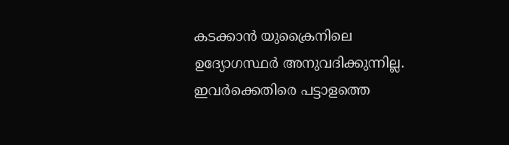കടക്കാൻ യുക്രൈനിലെ ഉദ്യോഗസ്ഥർ അനുവദിക്കുന്നില്ല. ഇവർക്കെതിരെ പട്ടാളത്തെ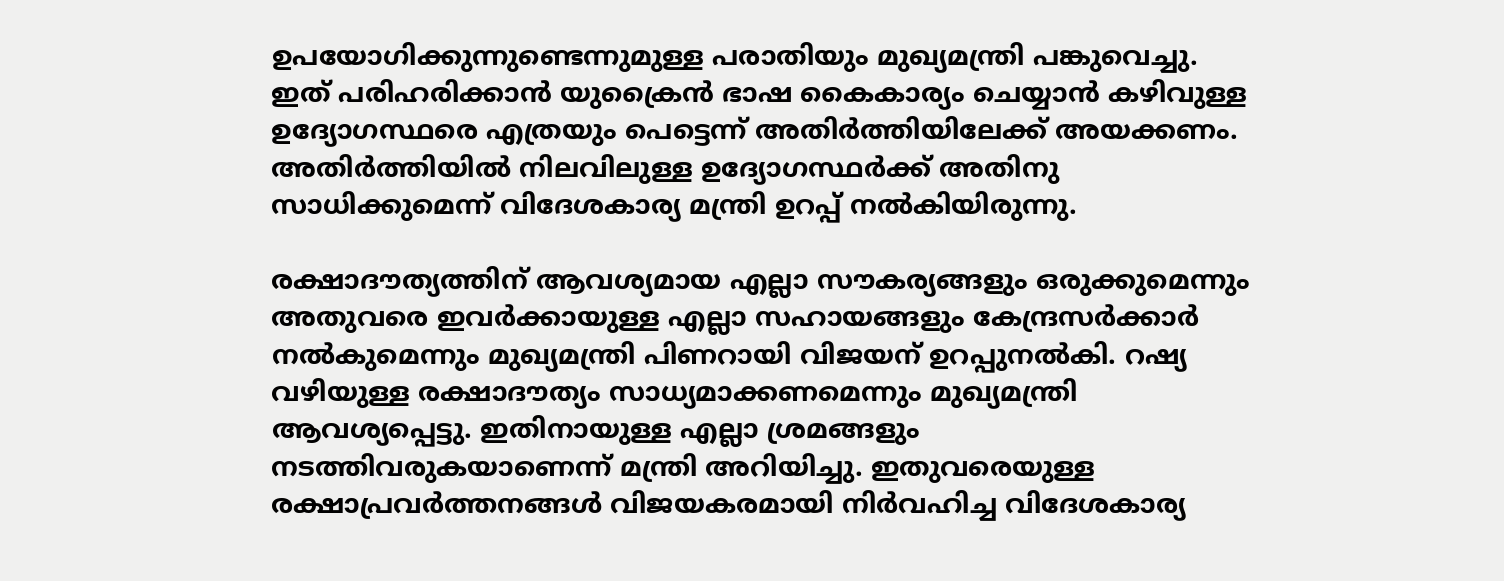ഉപയോഗിക്കുന്നുണ്ടെന്നുമുള്ള പരാതിയും മുഖ്യമന്ത്രി പങ്കുവെച്ചു. ഇത് പരിഹരിക്കാൻ യുക്രൈൻ ഭാഷ കൈകാര്യം ചെയ്യാൻ കഴിവുള്ള ഉദ്യോഗസ്ഥരെ എത്രയും പെട്ടെന്ന് അതിർത്തിയിലേക്ക് അയക്കണം. അതിർത്തിയിൽ നിലവിലുള്ള ഉദ്യോഗസ്ഥർക്ക് അതിനു സാധിക്കുമെന്ന് വിദേശകാര്യ മന്ത്രി ഉറപ്പ് നൽകിയിരുന്നു.

രക്ഷാദൗത്യത്തിന് ആവശ്യമായ എല്ലാ സൗകര്യങ്ങളും ഒരുക്കുമെന്നും അതുവരെ ഇവർക്കായുള്ള എല്ലാ സഹായങ്ങളും കേന്ദ്രസർക്കാർ നൽകുമെന്നും മുഖ്യമന്ത്രി പിണറായി വിജയ‌ന് ഉറപ്പുനൽകി. റഷ്യ വഴിയുള്ള രക്ഷാദൗത്യം സാധ്യമാക്കണമെന്നും മുഖ്യമന്ത്രി ആവശ്യപ്പെട്ടു. ഇതിനായുള്ള എല്ലാ ശ്രമങ്ങളും നടത്തിവരുകയാണെന്ന് മന്ത്രി അറിയിച്ചു. ഇതുവരെയുള്ള രക്ഷാപ്രവർത്തനങ്ങൾ വിജയകരമായി നിർവഹിച്ച വിദേശകാര്യ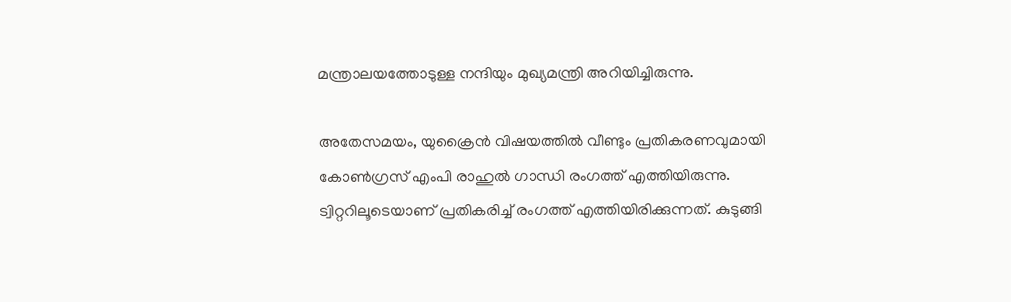മന്ത്രാലയത്തോടുള്ള നന്ദിയും മുഖ്യമന്ത്രി അറിയിച്ചിരുന്നു.

അതേസമയം, യുക്രൈൻ വിഷയത്തിൽ വീണ്ടും പ്രതികരണവുമായി കോൺഗ്രസ് എംപി രാഹുൽ ഗാന്ധി രംഗത്ത് എത്തിയിരുന്നു. ട്വിറ്ററിലൂടെയാണ് പ്രതികരിച്ച് രംഗത്ത് എത്തിയിരിക്കുന്നത്. കുടുങ്ങി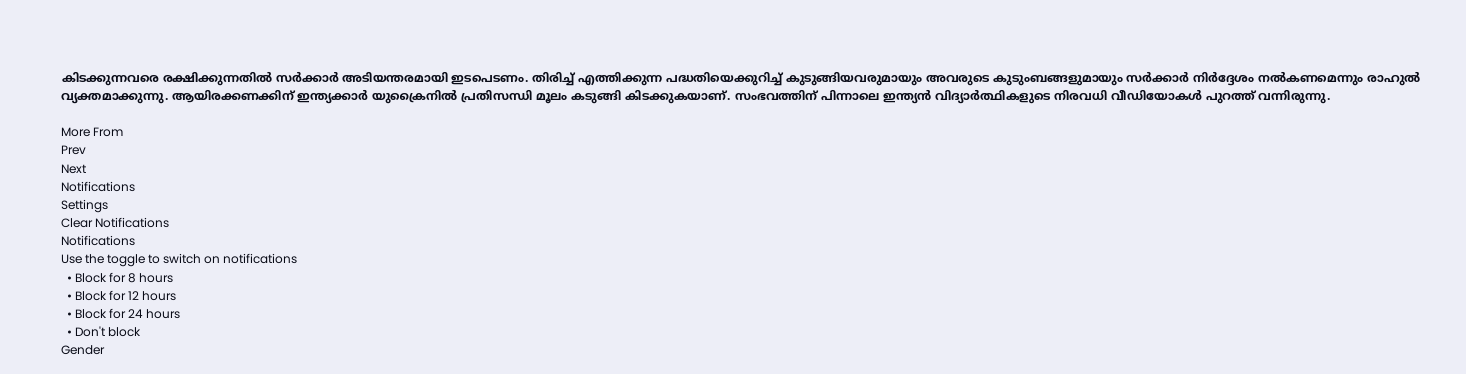കിടക്കുന്നവരെ രക്ഷിക്കുന്നതിൽ സർക്കാർ അടിയന്തരമായി ഇടപെടണം. തിരിച്ച് എത്തിക്കുന്ന പദ്ധതിയെക്കുറിച്ച് കുടുങ്ങിയവരുമായും അവരുടെ കുടുംബങ്ങളുമായും സർക്കാർ നിർദ്ദേശം നൽകണമെന്നും രാഹുൽ വ്യക്തമാക്കുന്നു. ആയിരക്കണക്കിന് ഇന്ത്യക്കാർ യുക്രൈനിൽ പ്രതിസന്ധി മൂലം കടുങ്ങി കിടക്കുകയാണ്. സംഭവത്തിന് പിന്നാലെ ഇന്ത്യൻ വിദ്യാർത്ഥികളുടെ നിരവധി വീഡിയോകൾ പുറത്ത് വന്നിരുന്നു.

More From
Prev
Next
Notifications
Settings
Clear Notifications
Notifications
Use the toggle to switch on notifications
  • Block for 8 hours
  • Block for 12 hours
  • Block for 24 hours
  • Don't block
Gender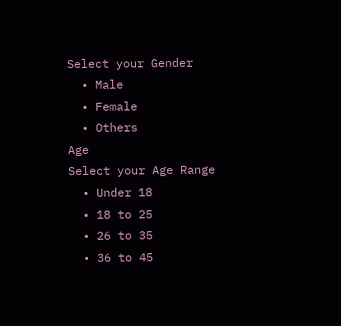Select your Gender
  • Male
  • Female
  • Others
Age
Select your Age Range
  • Under 18
  • 18 to 25
  • 26 to 35
  • 36 to 45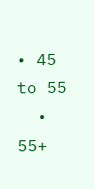• 45 to 55
  • 55+